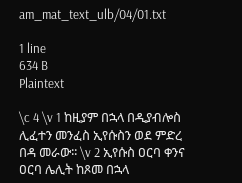am_mat_text_ulb/04/01.txt

1 line
634 B
Plaintext

\c 4 \v 1 ከዚያም በኋላ በዲያብሎስ ሊፈተን መንፈስ ኢየሱስን ወደ ምድረ በዳ መራው፡፡ \v 2 ኢየሱስ ዐርባ ቀንና ዐርባ ሌሊት ከጾመ በኋላ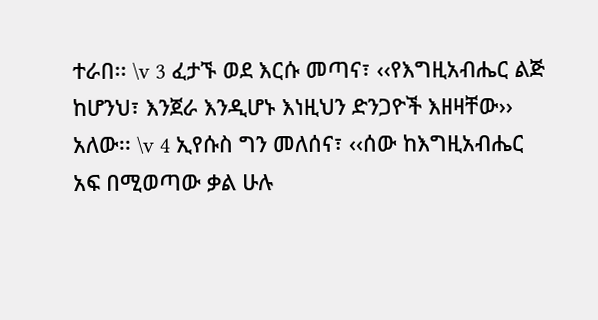ተራበ፡፡ \v 3 ፈታኙ ወደ እርሱ መጣና፣ ‹‹የእግዚአብሔር ልጅ ከሆንህ፣ እንጀራ እንዲሆኑ እነዚህን ድንጋዮች እዘዛቸው›› አለው፡፡ \v 4 ኢየሱስ ግን መለሰና፣ ‹‹ሰው ከእግዚአብሔር አፍ በሚወጣው ቃል ሁሉ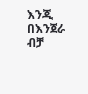እንጂ በእንጀራ ብቻ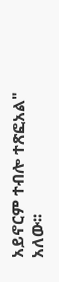አይኖርም ተብሎ ተጽፎአል" አለው፡፡